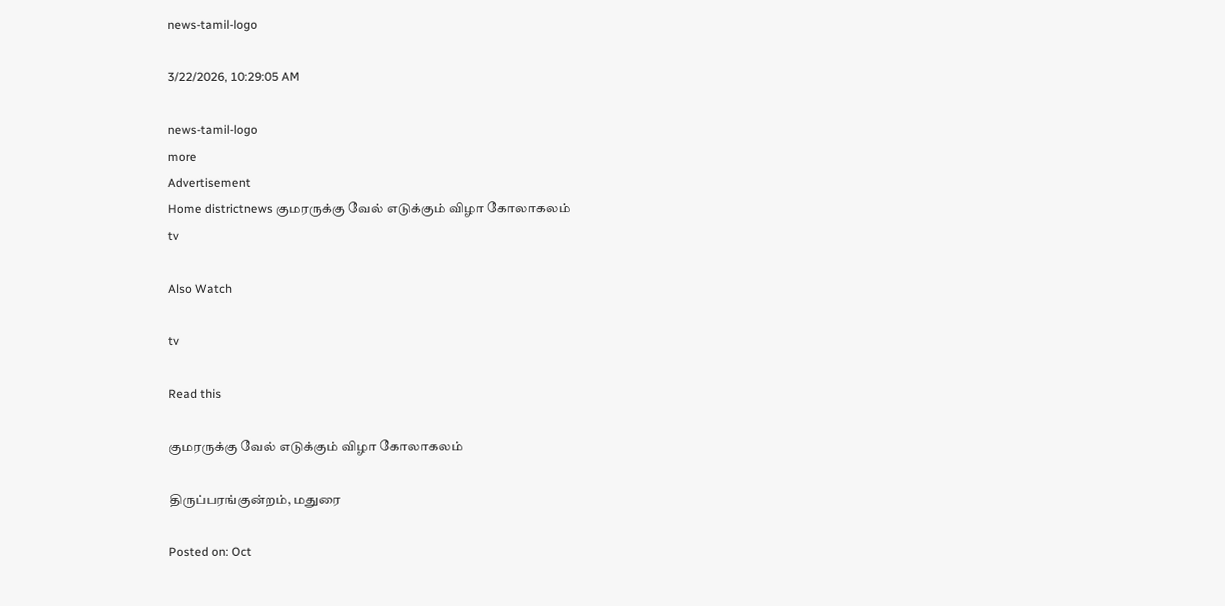news-tamil-logo

3/22/2026, 10:29:05 AM

news-tamil-logo
more
Advertisement
Home districtnews குமரருக்கு வேல் எடுக்கும் விழா கோலாகலம்
tv

Also Watch

tv

Read this

குமரருக்கு வேல் எடுக்கும் விழா கோலாகலம்

திருப்பரங்குன்றம், மதுரை

Posted on: Oct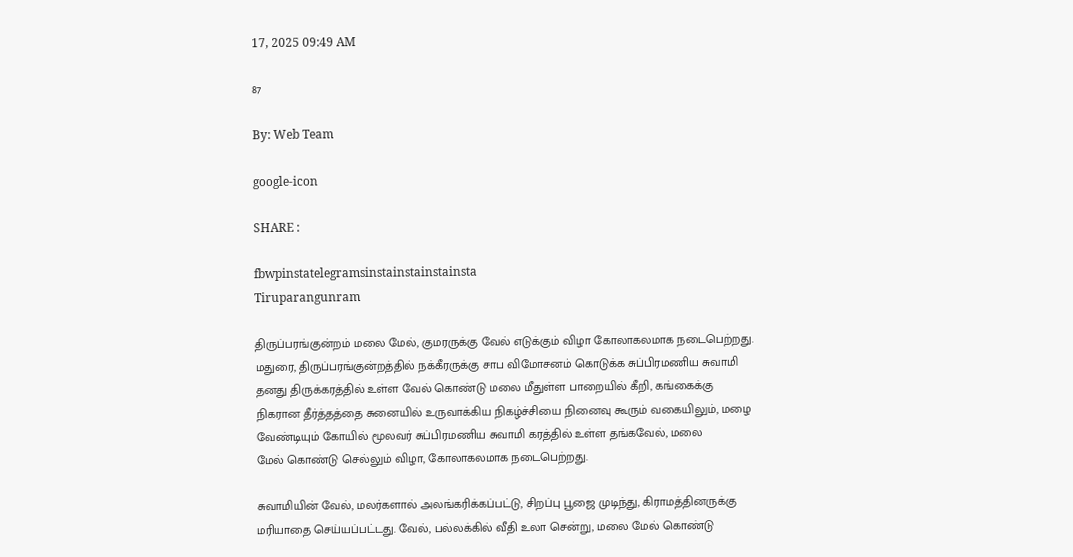17, 2025 09:49 AM

87

By: Web Team

google-icon

SHARE :

fbwpinstatelegramsinstainstainstainsta
Tiruparangunram

திருப்பரங்குன்றம் மலை மேல், குமரருக்கு வேல் எடுக்கும் விழா கோலாகலமாக நடைபெற்றது.
மதுரை, திருப்பரங்குன்றத்தில் நக்கீரருக்கு சாப விமோசனம் கொடுக்க சுப்பிரமணிய சுவாமி தனது திருக்கரத்தில் உள்ள வேல் கொண்டு மலை மீதுள்ள பாறையில் கீறி, கங்கைக்கு
நிகரான தீர்த்தத்தை சுனையில் உருவாக்கிய நிகழ்ச்சியை நினைவு கூரும் வகையிலும், மழை வேண்டியும் கோயில் மூலவர் சுப்பிரமணிய சுவாமி கரத்தில் உள்ள தங்கவேல், மலை
மேல் கொண்டு செல்லும் விழா, கோலாகலமாக நடைபெற்றது.

சுவாமியின் வேல், மலர்களால் அலங்கரிக்கப்பட்டு, சிறப்பு பூஜை முடிந்து, கிராமத்தினருக்கு மரியாதை செய்யப்பட்டது. வேல், பல்லக்கில் வீதி உலா சென்று, மலை மேல் கொண்டு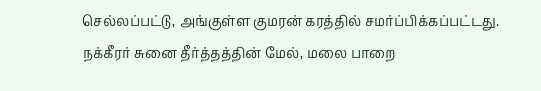செல்லப்பட்டு, அங்குள்ள குமரன் கரத்தில் சமர்ப்பிக்கப்பட்டது.
நக்கீரர் சுனை தீர்த்தத்தின் மேல், மலை பாறை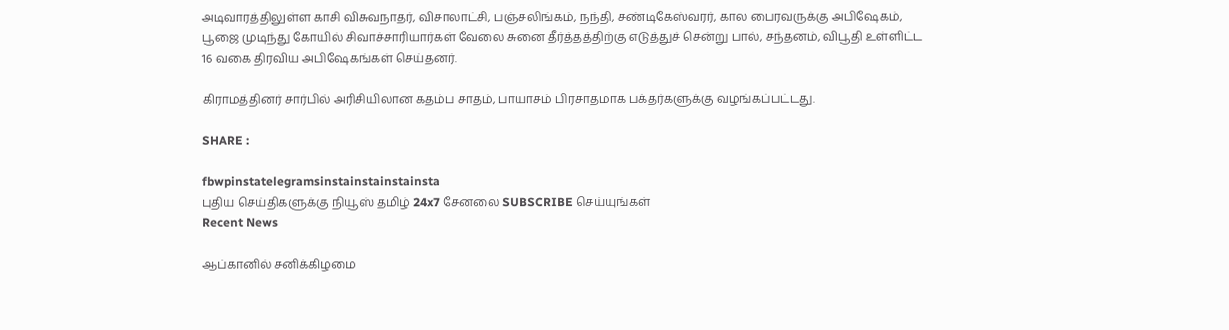அடிவாரத்திலுள்ள காசி விசுவநாதர், விசாலாட்சி, பஞ்சலிங்கம், நந்தி, சண்டிகேஸ்வரர், கால பைரவருக்கு அபிஷேகம், பூஜை முடிந்து கோயில் சிவாச்சாரியார்கள் வேலை சுனை தீர்த்தத்திற்கு எடுத்துச் சென்று பால், சந்தனம், விபூதி உள்ளிட்ட 16 வகை திரவிய அபிஷேகங்கள் செய்தனர்.

கிராமத்தினர் சார்பில் அரிசியிலான கதம்ப சாதம், பாயாசம் பிரசாதமாக பக்தர்களுக்கு வழங்கப்பட்டது.

SHARE :

fbwpinstatelegramsinstainstainstainsta
புதிய செய்திகளுக்கு நியூஸ் தமிழ் 24x7 சேனலை SUBSCRIBE செய்யுங்கள்
Recent News

ஆப்கானில் சனிக்கிழமை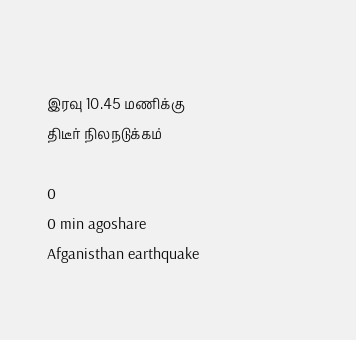இரவு 10.45 மணிக்கு திடீர் நிலநடுக்கம்

0
0 min agoshare
Afganisthan earthquake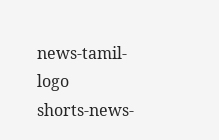news-tamil-logo
shorts-news-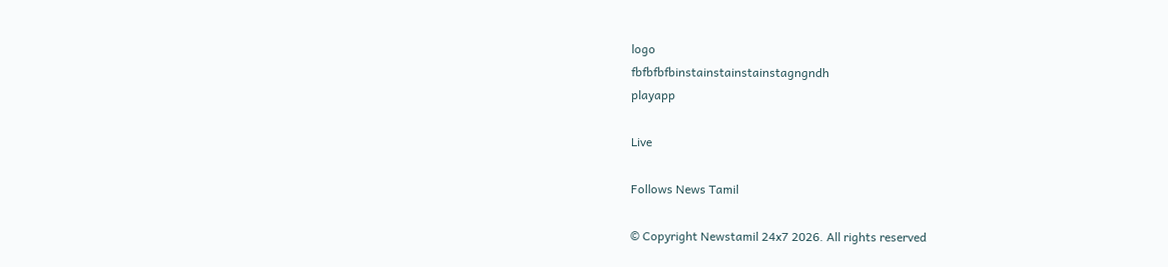logo
fbfbfbfbinstainstainstainstagngndh
playapp

Live

Follows News Tamil

© Copyright Newstamil 24x7 2026. All rights reserved